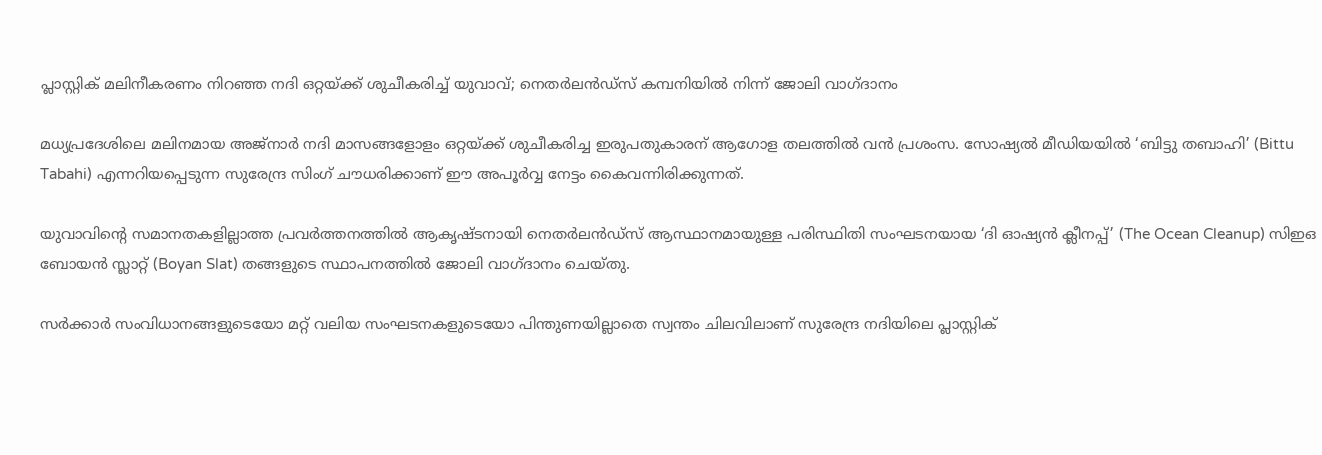പ്ലാസ്റ്റിക് മലിനീകരണം നിറഞ്ഞ നദി ഒറ്റയ്ക്ക് ശുചീകരിച്ച് യുവാവ്; നെതർലൻഡ്സ് കമ്പനിയിൽ നിന്ന് ജോലി വാഗ്ദാനം

മധ്യപ്രദേശിലെ മലിനമായ അജ്നാർ നദി മാസങ്ങളോളം ഒറ്റയ്ക്ക് ശുചീകരിച്ച ഇരുപതുകാരന് ആഗോള തലത്തിൽ വൻ പ്രശംസ. സോഷ്യൽ മീഡിയയിൽ ‘ബിട്ടു തബാഹി’ (Bittu Tabahi) എന്നറിയപ്പെടുന്ന സുരേന്ദ്ര സിംഗ് ചൗധരിക്കാണ് ഈ അപൂർവ്വ നേട്ടം കൈവന്നിരിക്കുന്നത്.

യുവാവിന്‍റെ സമാനതകളില്ലാത്ത പ്രവർത്തനത്തിൽ ആകൃഷ്ടനായി നെതർലൻഡ്സ് ആസ്ഥാനമായുള്ള പരിസ്ഥിതി സംഘടനയായ ‘ദി ഓഷ്യൻ ക്ലീനപ്പ്’ (The Ocean Cleanup) സിഇഒ ബോയൻ സ്ലാറ്റ് (Boyan Slat) തങ്ങളുടെ സ്ഥാപനത്തിൽ ജോലി വാഗ്ദാനം ചെയ്തു.

സർക്കാർ സംവിധാനങ്ങളുടെയോ മറ്റ് വലിയ സംഘടനകളുടെയോ പിന്തുണയില്ലാതെ സ്വന്തം ചിലവിലാണ് സുരേന്ദ്ര നദിയിലെ പ്ലാസ്റ്റിക്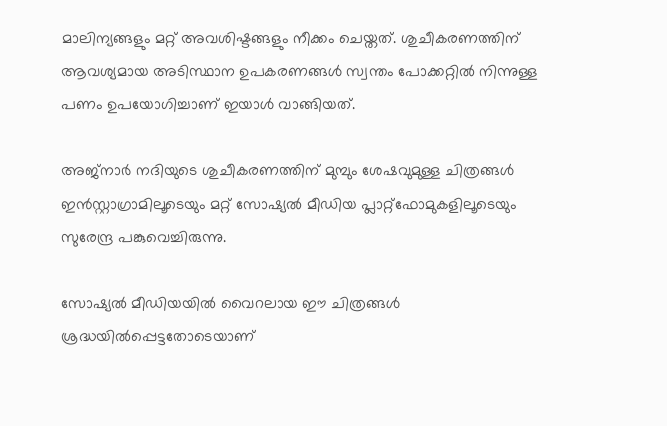മാലിന്യങ്ങളും മറ്റ് അവശിഷ്ടങ്ങളും നീക്കം ചെയ്തത്. ശുചീകരണത്തിന് ആവശ്യമായ അടിസ്ഥാന ഉപകരണങ്ങൾ സ്വന്തം പോക്കറ്റിൽ നിന്നുള്ള പണം ഉപയോഗിച്ചാണ് ഇയാൾ വാങ്ങിയത്.

അജ്നാർ നദിയുടെ ശുചീകരണത്തിന് മുമ്പും ശേഷവുമുള്ള ചിത്രങ്ങൾ ഇൻസ്റ്റാഗ്രാമിലൂടെയും മറ്റ് സോഷ്യൽ മീഡിയ പ്ലാറ്റ്‌ഫോമുകളിലൂടെയും സുരേന്ദ്ര പങ്കുവെച്ചിരുന്നു.

സോഷ്യൽ മീഡിയയിൽ വൈറലായ ഈ ചിത്രങ്ങൾ ശ്രദ്ധയിൽപ്പെട്ടതോടെയാണ്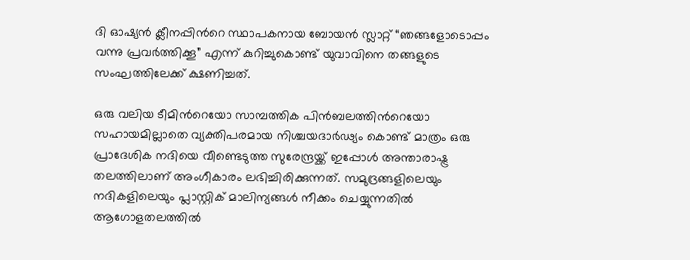ദി ഓഷ്യൻ ക്ലീനപ്പിന്‍റെ സ്ഥാപകനായ ബോയൻ സ്ലാറ്റ് “ഞങ്ങളോടൊപ്പം വന്നു പ്രവർത്തിക്കൂ” എന്ന് കുറിച്ചുകൊണ്ട് യുവാവിനെ തങ്ങളുടെ സംഘത്തിലേക്ക് ക്ഷണിച്ചത്.

ഒരു വലിയ ടീമിന്‍റെയോ സാമ്പത്തിക പിൻബലത്തിന്‍റെയോ സഹായമില്ലാതെ വ്യക്തിപരമായ നിശ്ചയദാർഢ്യം കൊണ്ട് മാത്രം ഒരു പ്രാദേശിക നദിയെ വീണ്ടെടുത്ത സുരേന്ദ്രയ്ക്ക് ഇപ്പോൾ അന്താരാഷ്ട്ര തലത്തിലാണ് അംഗീകാരം ലഭിച്ചിരിക്കുന്നത്. സമുദ്രങ്ങളിലെയും നദികളിലെയും പ്ലാസ്റ്റിക് മാലിന്യങ്ങൾ നീക്കം ചെയ്യുന്നതിൽ ആഗോളതലത്തിൽ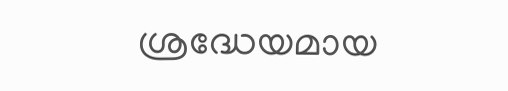ശ്രദ്ധേയമായ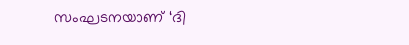സംഘടനയാണ് ‘ദി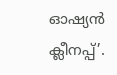ഓഷ്യൻ ക്ലീനപ്പ്’.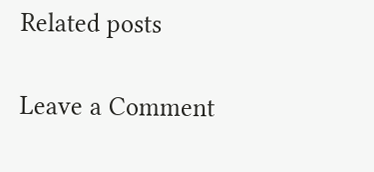Related posts

Leave a Comment